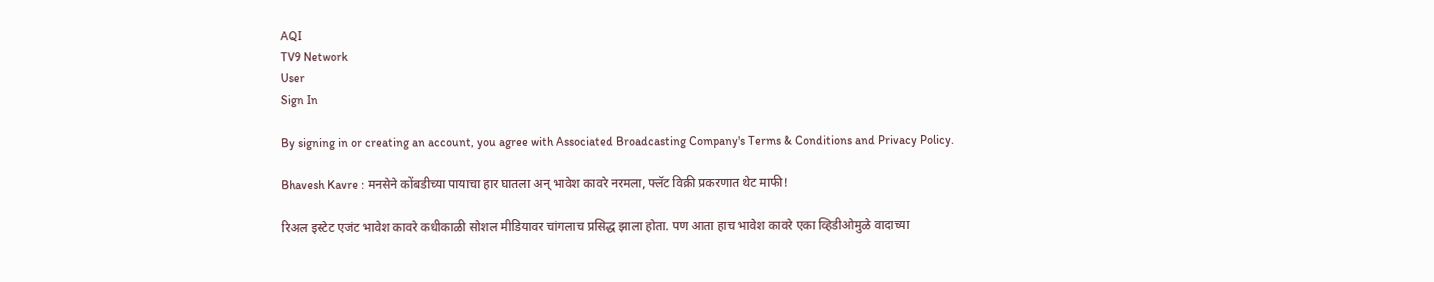AQI
TV9 Network
User
Sign In

By signing in or creating an account, you agree with Associated Broadcasting Company's Terms & Conditions and Privacy Policy.

Bhavesh Kavre : मनसेने कोंबडीच्या पायाचा हार घातला अन् भावेश कावरे नरमला, फ्लॅट विक्री प्रकरणात थेट माफी!

रिअल इस्टेट एजंट भावेश कावरे कधीकाळी सोशल मीडियावर चांगलाच प्रसिद्ध झाला होता. पण आता हाच भावेश कावरे एका व्हिडीओमुळे वादाच्या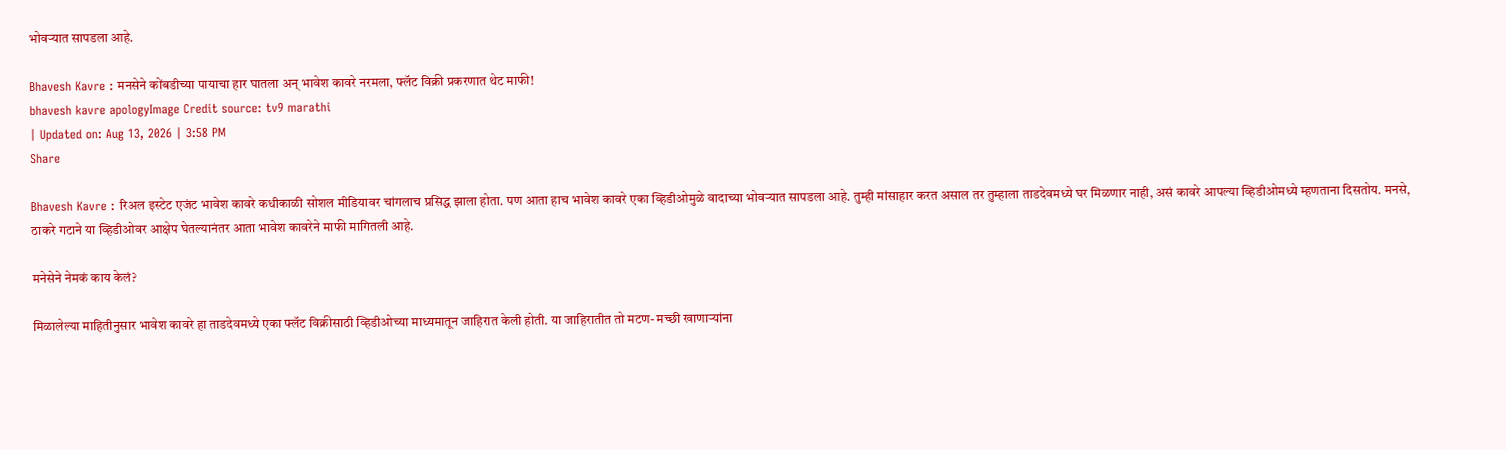भोवऱ्यात सापडला आहे.

Bhavesh Kavre : मनसेने कोंबडीच्या पायाचा हार घातला अन् भावेश कावरे नरमला, फ्लॅट विक्री प्रकरणात थेट माफी!
bhavesh kavre apologyImage Credit source: tv9 marathi
| Updated on: Aug 13, 2026 | 3:58 PM
Share

Bhavesh Kavre : रिअल इस्टेट एजंट भावेश कावरे कधीकाळी सोशल मीडियावर चांगलाच प्रसिद्ध झाला होता. पण आता हाच भावेश कावरे एका व्हिडीओमुळे वादाच्या भोवऱ्यात सापडला आहे. तुम्ही मांसाहार करत असाल तर तुम्हाला ताडदेवमध्ये घर मिळणार नाही, असं कावरे आपल्या व्हिडीओमध्ये म्हणताना दिसतोय. मनसे, ठाकरे गटाने या व्हिडीओवर आक्षेप घेतल्यानंतर आता भावेश कावरेने माफी मागितली आहे.

मनेसेने नेमकं काय केलं?

मिळालेल्या माहितीनुसार भावेश कावरे हा ताडदेवमध्ये एका फ्लॅट विक्रीसाठी व्हिडीओच्या माध्यमातून जाहिरात केली होती. या जाहिरातीत तो मटण- मच्छी खाणाऱ्यांना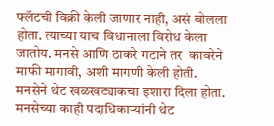फ्लॅटची विक्री केली जाणार नाही, असं बोलला होता. त्याच्या याच विधानाला विरोध केला जातोय. मनसे आणि ठाकरे गटाने तर  कावरेने माफी मागावी, अशी मागणी केली होती. मनसेने थेट खळखट्याकचा इशारा दिला होता. मनसेच्या काही पदाधिकाऱ्यांनी थेट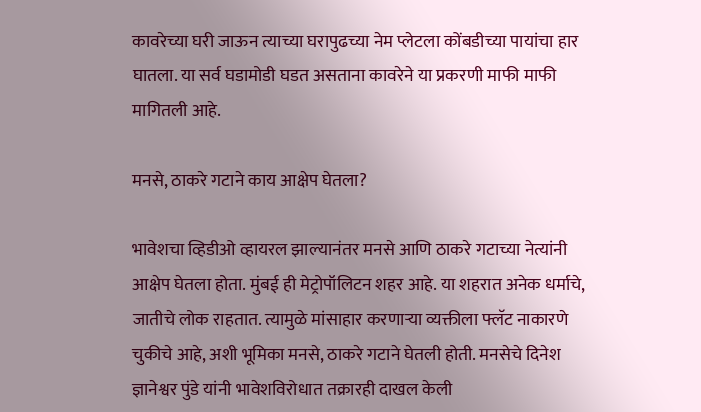कावरेच्या घरी जाऊन त्याच्या घरापुढच्या नेम प्लेटला कोंबडीच्या पायांचा हार घातला. या सर्व घडामोडी घडत असताना कावरेने या प्रकरणी माफी माफी मागितली आहे.

मनसे, ठाकरे गटाने काय आक्षेप घेतला?

भावेशचा व्हिडीओ व्हायरल झाल्यानंतर मनसे आणि ठाकरे गटाच्या नेत्यांनी आक्षेप घेतला होता. मुंबई ही मेट्रोपॉलिटन शहर आहे. या शहरात अनेक धर्माचे, जातीचे लोक राहतात. त्यामुळे मांसाहार करणाऱ्या व्यक्तीला फ्लॅट नाकारणे चुकीचे आहे, अशी भूमिका मनसे, ठाकरे गटाने घेतली होती. मनसेचे दिनेश ज्ञानेश्वर पुंडे यांनी भावेशविरोधात तक्रारही दाखल केली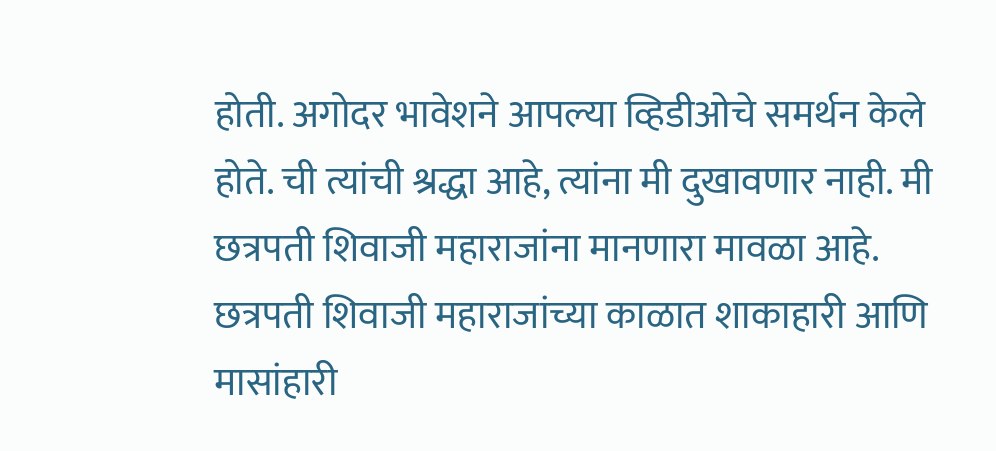होती. अगोदर भावेशने आपल्या व्हिडीओचे समर्थन केले होते. ची त्यांची श्रद्धा आहे, त्यांना मी दुखावणार नाही. मी छत्रपती शिवाजी महाराजांना मानणारा मावळा आहे. छत्रपती शिवाजी महाराजांच्या काळात शाकाहारी आणि मासांहारी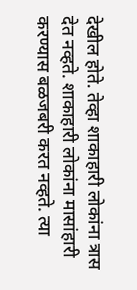देखील होते. तेव्हा शाकाहारी लोकांना त्रास देत नव्हते. शाकाहारी लोकांना मासांहारी करण्यास बळजबरी करत नव्हते. त्या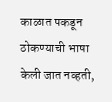काळात पकडून ठोकण्याची भाषा केली जात नव्हती,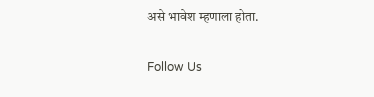असे भावेश म्हणाला होता.

Follow Us